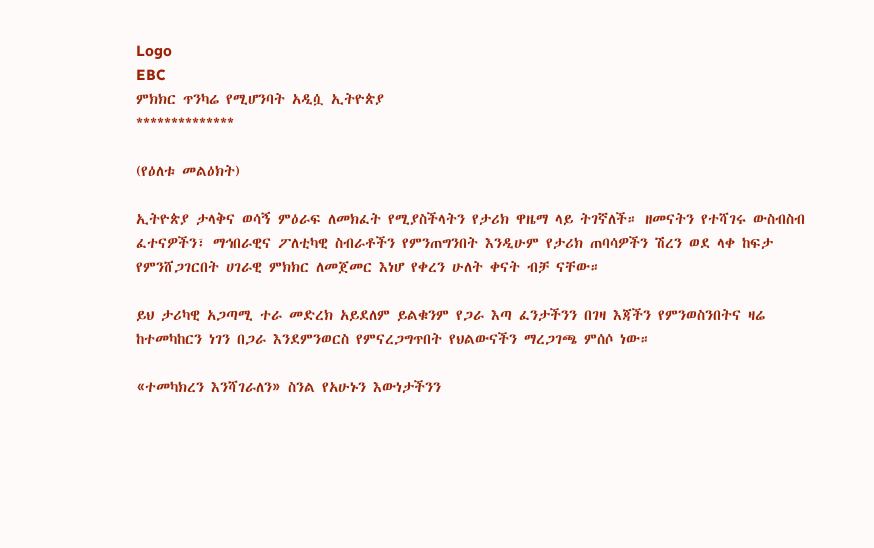Logo
EBC
ምክክር ጥንካሬ የሚሆንባት አዲሷ ኢትዮጵያ
**************

(የዕለቱ መልዕክት)

ኢትዮጵያ ታላቅና ወሳኝ ምዕራፍ ለመክፈት የሚያስችላትን የታሪክ ዋዜማ ላይ ትገኛለች። ዘመናትን የተሻገሩ ውስብስብ ፈተናዎችን፣ ማኅበራዊና ፖለቲካዊ ስብራቶችን የምንጠግንበት እንዲሁም የታሪክ ጠባሳዎችን ሽረን ወደ ላቀ ከፍታ የምንሸጋገርበት ሀገራዊ ምክክር ለመጀመር እነሆ የቀረን ሁለት ቀናት ብቻ ናቸው።

ይህ ታሪካዊ አጋጣሚ ተራ መድረክ አይደለም ይልቁንም የጋራ እጣ ፈንታችንን በገዛ እጃችን የምንወስንበትና ዛሬ ከተመካከርን ነገን በጋራ እንደምንወርስ የምናረጋግጥበት የህልውናችን ማረጋገጫ ምሰሶ ነው።

«ተመካክረን እንሻገራለን» ስንል የአሁኑን እውነታችንን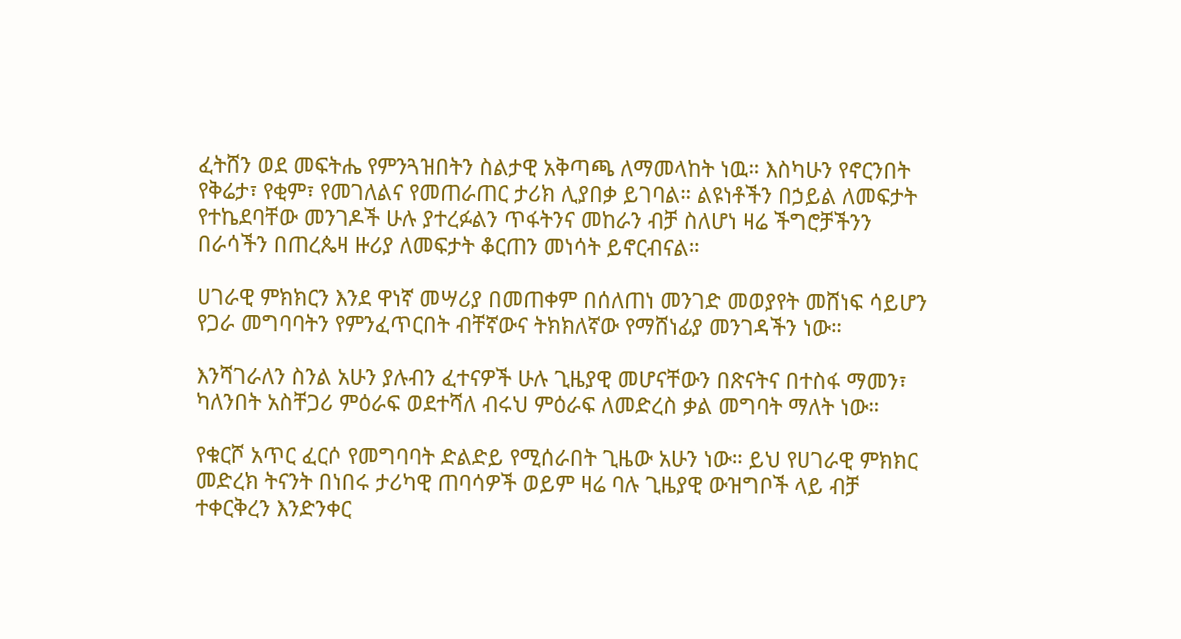ፈትሸን ወደ መፍትሔ የምንጓዝበትን ስልታዊ አቅጣጫ ለማመላከት ነዉ። እስካሁን የኖርንበት የቅሬታ፣ የቂም፣ የመገለልና የመጠራጠር ታሪክ ሊያበቃ ይገባል። ልዩነቶችን በኃይል ለመፍታት የተኬደባቸው መንገዶች ሁሉ ያተረፉልን ጥፋትንና መከራን ብቻ ስለሆነ ዛሬ ችግሮቻችንን በራሳችን በጠረጴዛ ዙሪያ ለመፍታት ቆርጠን መነሳት ይኖርብናል።

ሀገራዊ ምክክርን እንደ ዋነኛ መሣሪያ በመጠቀም በሰለጠነ መንገድ መወያየት መሸነፍ ሳይሆን የጋራ መግባባትን የምንፈጥርበት ብቸኛውና ትክክለኛው የማሸነፊያ መንገዳችን ነው።

እንሻገራለን ስንል አሁን ያሉብን ፈተናዎች ሁሉ ጊዜያዊ መሆናቸውን በጽናትና በተስፋ ማመን፣ ካለንበት አስቸጋሪ ምዕራፍ ወደተሻለ ብሩህ ምዕራፍ ለመድረስ ቃል መግባት ማለት ነው።

የቁርሾ አጥር ፈርሶ የመግባባት ድልድይ የሚሰራበት ጊዜው አሁን ነው። ይህ የሀገራዊ ምክክር መድረክ ትናንት በነበሩ ታሪካዊ ጠባሳዎች ወይም ዛሬ ባሉ ጊዜያዊ ውዝግቦች ላይ ብቻ ተቀርቅረን እንድንቀር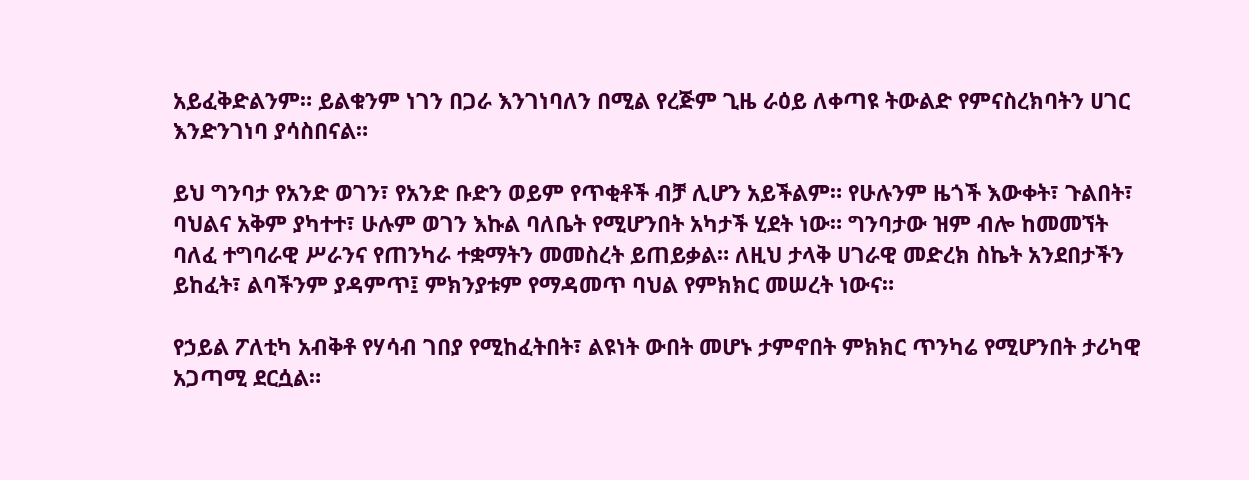አይፈቅድልንም። ይልቁንም ነገን በጋራ እንገነባለን በሚል የረጅም ጊዜ ራዕይ ለቀጣዩ ትውልድ የምናስረክባትን ሀገር እንድንገነባ ያሳስበናል።

ይህ ግንባታ የአንድ ወገን፣ የአንድ ቡድን ወይም የጥቂቶች ብቻ ሊሆን አይችልም። የሁሉንም ዜጎች እውቀት፣ ጉልበት፣ ባህልና አቅም ያካተተ፣ ሁሉም ወገን እኩል ባለቤት የሚሆንበት አካታች ሂደት ነው። ግንባታው ዝም ብሎ ከመመኘት ባለፈ ተግባራዊ ሥራንና የጠንካራ ተቋማትን መመስረት ይጠይቃል። ለዚህ ታላቅ ሀገራዊ መድረክ ስኬት አንደበታችን ይከፈት፣ ልባችንም ያዳምጥ፤ ምክንያቱም የማዳመጥ ባህል የምክክር መሠረት ነውና።

የኃይል ፖለቲካ አብቅቶ የሃሳብ ገበያ የሚከፈትበት፣ ልዩነት ውበት መሆኑ ታምኖበት ምክክር ጥንካሬ የሚሆንበት ታሪካዊ አጋጣሚ ደርሷል።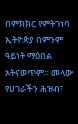በምክክር የምትገነባ ኢትዮጵያ በምንም ዓይነት ማዕበል አትናወጥም። መላው የሀገራችን ሕዝብ፣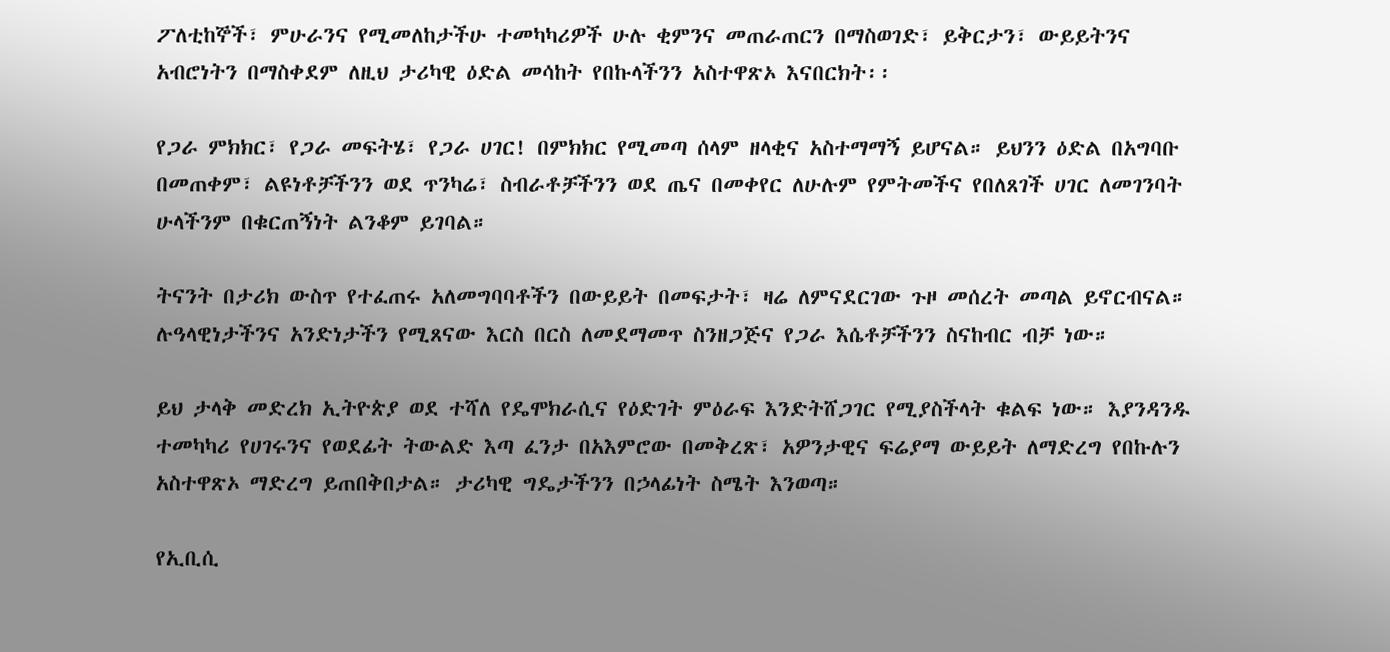ፖለቲከኞች፣ ምሁራንና የሚመለከታችሁ ተመካካሪዎች ሁሉ ቂምንና መጠራጠርን በማስወገድ፣ ይቅርታን፣ ውይይትንና አብሮነትን በማስቀደም ለዚህ ታሪካዊ ዕድል መሳከት የበኩላችንን አስተዋጽኦ እናበርክት፡፡

የጋራ ምክክር፣ የጋራ መፍትሄ፣ የጋራ ሀገር! በምክክር የሚመጣ ሰላም ዘላቂና አስተማማኝ ይሆናል። ይህንን ዕድል በአግባቡ በመጠቀም፣ ልዩነቶቻችንን ወደ ጥንካሬ፣ ስብራቶቻችንን ወደ ጤና በመቀየር ለሁሉም የምትመችና የበለጸገች ሀገር ለመገንባት ሁላችንም በቁርጠኝነት ልንቆም ይገባል።

ትናንት በታሪክ ውስጥ የተፈጠሩ አለመግባባቶችን በውይይት በመፍታት፣ ዛሬ ለምናደርገው ጉዞ መሰረት መጣል ይኖርብናል። ሉዓላዊነታችንና አንድነታችን የሚጸናው እርስ በርስ ለመደማመጥ ስንዘጋጅና የጋራ እሴቶቻችንን ስናከብር ብቻ ነው።

ይህ ታላቅ መድረክ ኢትዮጵያ ወደ ተሻለ የዴሞክራሲና የዕድገት ምዕራፍ እንድትሸጋገር የሚያስችላት ቁልፍ ነው። እያንዳንዱ ተመካካሪ የሀገሩንና የወደፊት ትውልድ እጣ ፈንታ በአእምሮው በመቅረጽ፣ አዎንታዊና ፍሬያማ ውይይት ለማድረግ የበኩሉን አስተዋጽኦ ማድረግ ይጠበቅበታል። ታሪካዊ ግዴታችንን በኃላፊነት ስሜት እንወጣ።

የኢቢሲ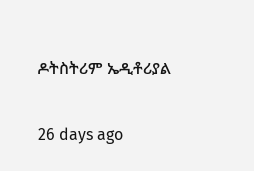ዶትስትሪም ኤዲቶሪያል

26 days ago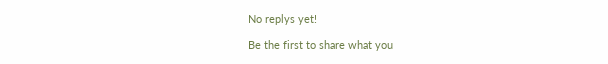No replys yet!

Be the first to share what you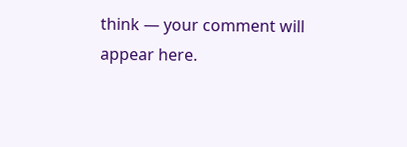think — your comment will appear here.